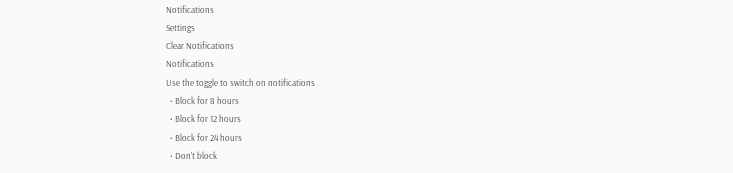Notifications
Settings
Clear Notifications
Notifications
Use the toggle to switch on notifications
  • Block for 8 hours
  • Block for 12 hours
  • Block for 24 hours
  • Don't block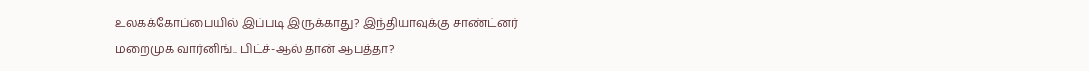உலகக்கோப்பையில் இப்படி இருக்காது? இந்தியாவுக்கு சாண்ட்னர் மறைமுக வார்னிங்.. பிட்ச்-ஆல் தான் ஆபத்தா?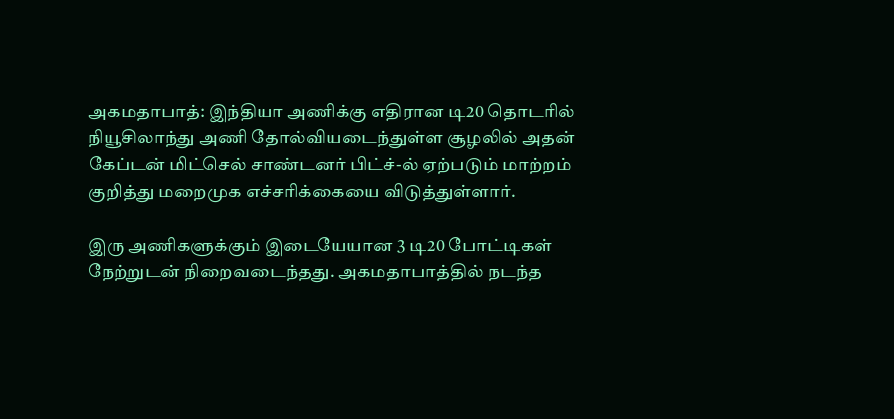அகமதாபாத்: இந்தியா அணிக்கு எதிரான டி20 தொடரில் நியூசிலாந்து அணி தோல்வியடைந்துள்ள சூழலில் அதன் கேப்டன் மிட்செல் சாண்டனர் பிட்ச்-ல் ஏற்படும் மாற்றம் குறித்து மறைமுக எச்சரிக்கையை விடுத்துள்ளார்.

இரு அணிகளுக்கும் இடையேயான 3 டி20 போட்டிகள் நேற்றுடன் நிறைவடைந்தது. அகமதாபாத்தில் நடந்த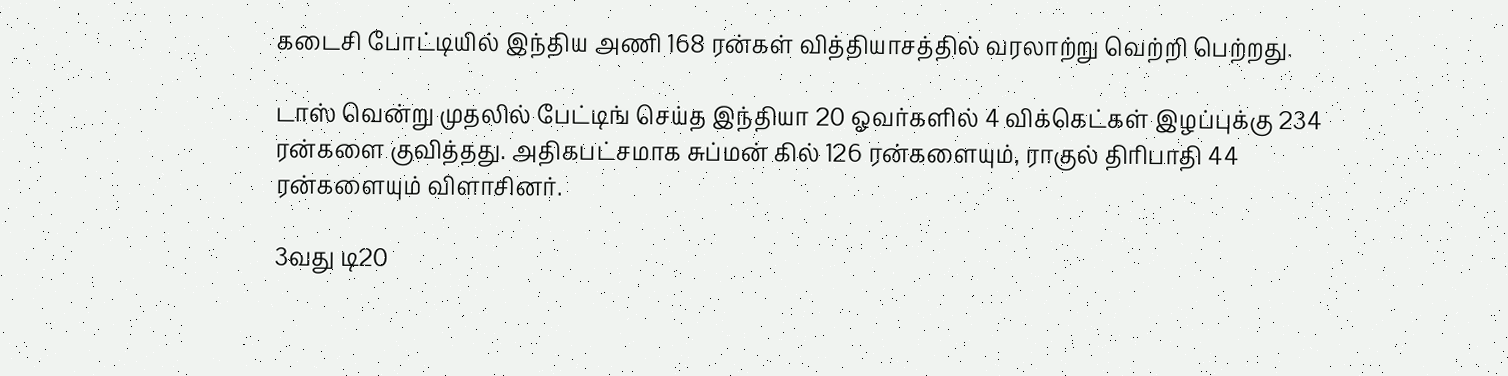கடைசி போட்டியில் இந்திய அணி 168 ரன்கள் வித்தியாசத்தில் வரலாற்று வெற்றி பெற்றது.

டாஸ் வென்று முதலில் பேட்டிங் செய்த இந்தியா 20 ஓவர்களில் 4 விக்கெட்கள் இழப்புக்கு 234 ரன்களை குவித்தது. அதிகபட்சமாக சுப்மன் கில் 126 ரன்களையும், ராகுல் திரிபாதி 44 ரன்களையும் விளாசினர்.

3வது டி20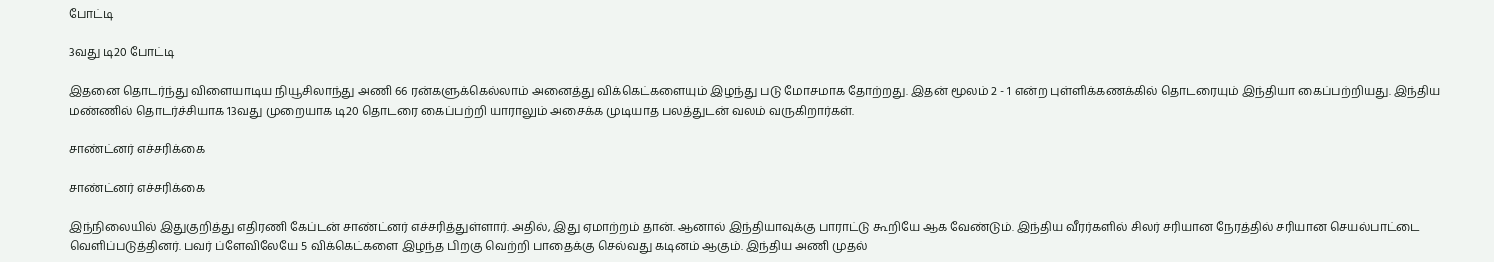போட்டி

3வது டி20 போட்டி

இதனை தொடர்ந்து விளையாடிய நியூசிலாந்து அணி 66 ரன்களுக்கெல்லாம் அனைத்து விக்கெட்களையும் இழந்து படு மோசமாக தோற்றது. இதன் மூலம் 2 - 1 என்ற புள்ளிக்கணக்கில் தொடரையும் இந்தியா கைப்பற்றியது. இந்திய மண்ணில் தொடர்ச்சியாக 13வது முறையாக டி20 தொடரை கைப்பற்றி யாராலும் அசைக்க முடியாத பலத்துடன் வலம் வருகிறார்கள்.

சாண்ட்னர் எச்சரிக்கை

சாண்ட்னர் எச்சரிக்கை

இந்நிலையில் இதுகுறித்து எதிரணி கேப்டன் சாண்ட்னர் எச்சரித்துள்ளார். அதில், இது ஏமாற்றம் தான். ஆனால் இந்தியாவுக்கு பாராட்டு கூறியே ஆக வேண்டும். இந்திய வீரர்களில் சிலர் சரியான நேரத்தில் சரியான செயல்பாட்டை வெளிப்படுத்தினர். பவர் ப்ளேவிலேயே 5 விக்கெட்களை இழந்த பிறகு வெற்றி பாதைக்கு செல்வது கடினம் ஆகும். இந்திய அணி முதல்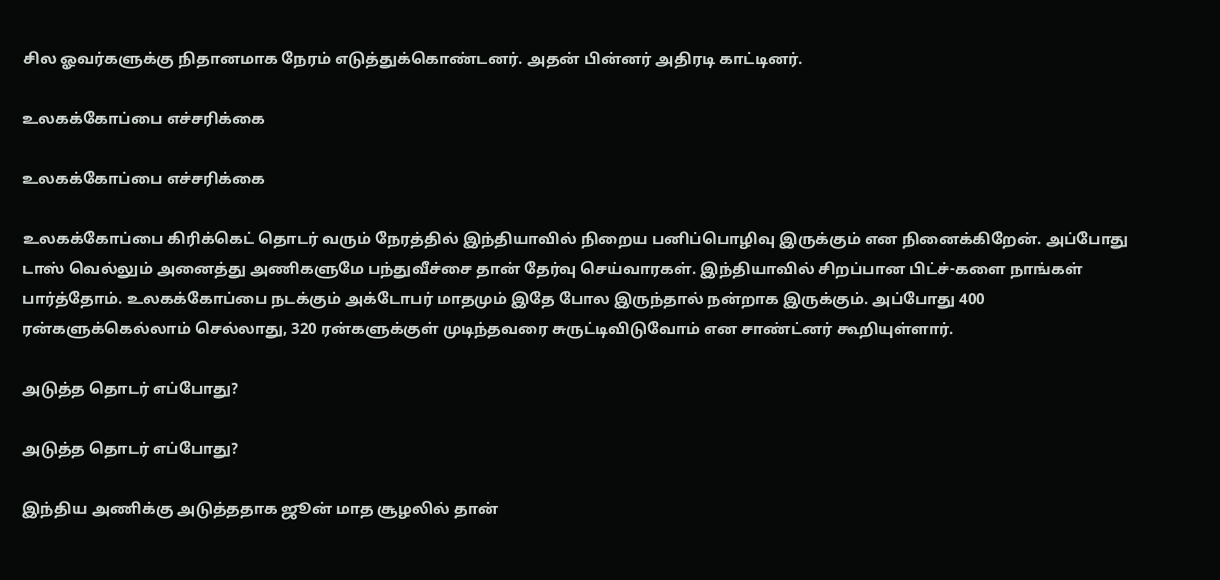சில ஓவர்களுக்கு நிதானமாக நேரம் எடுத்துக்கொண்டனர். அதன் பின்னர் அதிரடி காட்டினர்.

உலகக்கோப்பை எச்சரிக்கை

உலகக்கோப்பை எச்சரிக்கை

உலகக்கோப்பை கிரிக்கெட் தொடர் வரும் நேரத்தில் இந்தியாவில் நிறைய பனிப்பொழிவு இருக்கும் என நினைக்கிறேன். அப்போது டாஸ் வெல்லும் அனைத்து அணிகளுமே பந்துவீச்சை தான் தேர்வு செய்வாரகள். இந்தியாவில் சிறப்பான பிட்ச்-களை நாங்கள் பார்த்தோம். உலகக்கோப்பை நடக்கும் அக்டோபர் மாதமும் இதே போல இருந்தால் நன்றாக இருக்கும். அப்போது 400 ரன்களுக்கெல்லாம் செல்லாது, 320 ரன்களுக்குள் முடிந்தவரை சுருட்டிவிடுவோம் என சாண்ட்னர் கூறியுள்ளார்.

அடுத்த தொடர் எப்போது?

அடுத்த தொடர் எப்போது?

இந்திய அணிக்கு அடுத்ததாக ஜூன் மாத சூழலில் தான்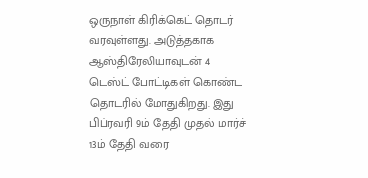ஒருநாள் கிரிக்கெட் தொடர் வரவுள்ளது. அடுத்தகாக ஆஸ்திரேலியாவுடன் 4 டெஸ்ட் போட்டிகள் கொண்ட தொடரில் மோதுகிறது. இது பிப்ரவரி 9ம் தேதி முதல் மார்ச் 13ம் தேதி வரை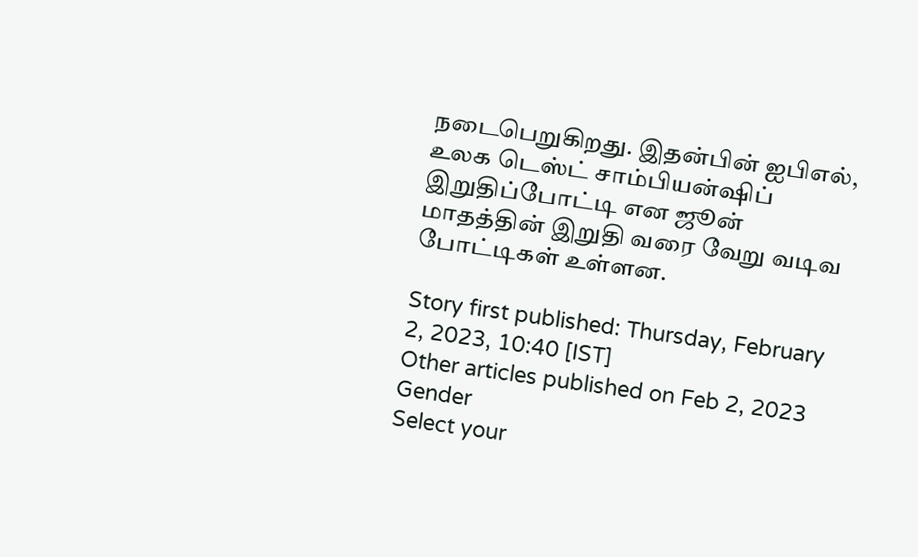நடைபெறுகிறது. இதன்பின் ஐபிஎல், உலக டெஸ்ட் சாம்பியன்ஷிப் இறுதிப்போட்டி என ஜூன் மாதத்தின் இறுதி வரை வேறு வடிவ போட்டிகள் உள்ளன.

Story first published: Thursday, February 2, 2023, 10:40 [IST]
Other articles published on Feb 2, 2023
Gender
Select your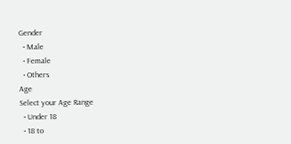Gender
  • Male
  • Female
  • Others
Age
Select your Age Range
  • Under 18
  • 18 to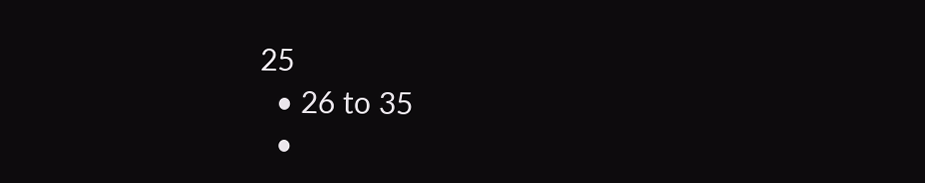25
  • 26 to 35
  •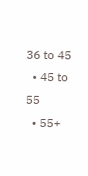36 to 45
  • 45 to 55
  • 55+